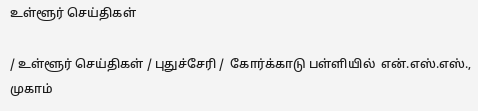உள்ளூர் செய்திகள்

/ உள்ளூர் செய்திகள் / புதுச்சேரி /  கோர்க்காடு பள்ளியில்  என்.எஸ்.எஸ்., முகாம்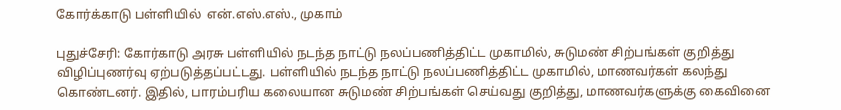கோர்க்காடு பள்ளியில்  என்.எஸ்.எஸ்., முகாம்

புதுச்சேரி: கோர்காடு அரசு பள்ளியில் நடந்த நாட்டு நலப்பணித்திட்ட முகாமில், சுடுமண் சிற்பங்கள் குறித்து விழிப்புணர்வு ஏற்படுத்தப்பட்டது. பள்ளியில் நடந்த நாட்டு நலப்பணித்திட்ட முகாமில், மாணவர்கள் கலந்து கொண்டனர். இதில், பாரம்பரிய கலையான சுடுமண் சிற்பங்கள் செய்வது குறித்து, மாணவர்களுக்கு கைவினை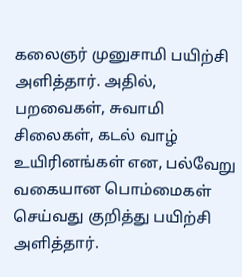கலைஞர் முனுசாமி பயிற்சி அளித்தார். அதில், பறவைகள், சுவாமி சிலைகள், கடல் வாழ் உயிரினங்கள் என, பல்வேறு வகையான பொம்மைகள் செய்வது குறித்து பயிற்சி அளித்தார்.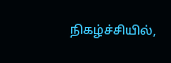நிகழ்ச்சியில்,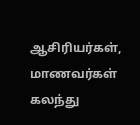ஆசிரியர்கள், மாணவர்கள் கலந்து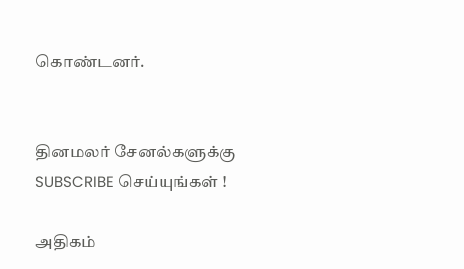கொண்டனர்.


தினமலர் சேனல்களுக்கு SUBSCRIBE செய்யுங்கள் !

அதிகம்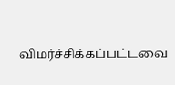விமர்ச்சிக்கப்பட்டவை